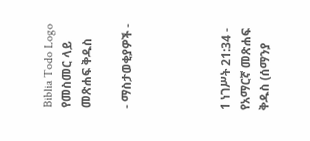Biblia Todo Logo
የመስመር ላይ መጽሐፍ ቅዱስ

- ማስታወቂያዎች -




1 ነገሥት 21:34 - የአማርኛ መጽሐፍ ቅዱስ (ሰማንያ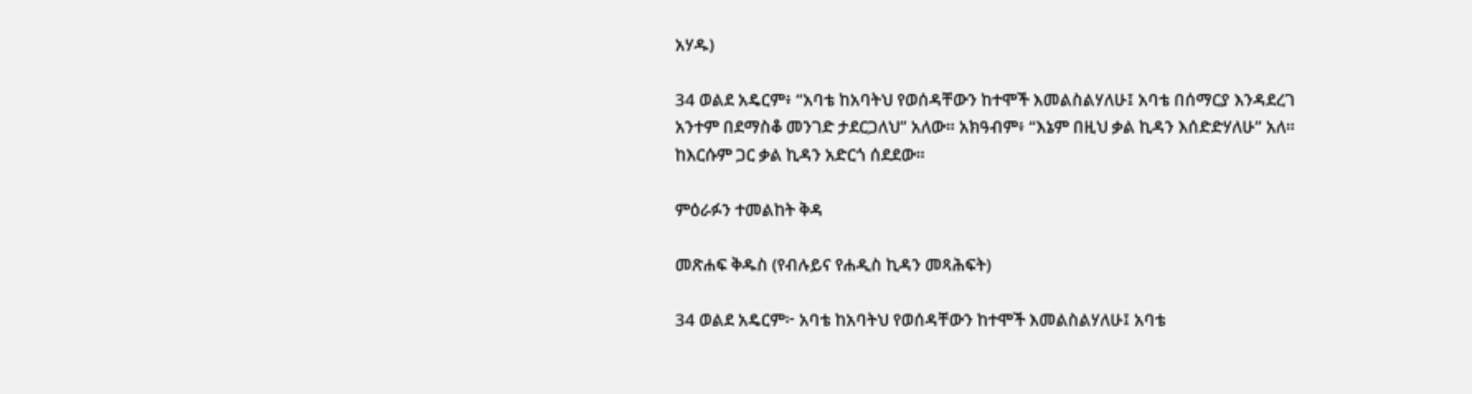አሃዱ)

34 ወልደ አዴርም፥ “አባቴ ከአባትህ የወሰዳቸውን ከተሞች እመልስልሃለሁ፤ አባቴ በሰማርያ እንዳደረገ አንተም በደማስቆ መንገድ ታደርጋለህ” አለው። አክዓብም፥ “እኔም በዚህ ቃል ኪዳን እሰድድሃለሁ” አለ። ከእርሱም ጋር ቃል ኪዳን አድርጎ ሰደደው።

ምዕራፉን ተመልከት ቅዳ

መጽሐፍ ቅዱስ (የብሉይና የሐዲስ ኪዳን መጻሕፍት)

34 ወልደ አዴርም፦ አባቴ ከአባትህ የወሰዳቸውን ከተሞች እመልስልሃለሁ፤ አባቴ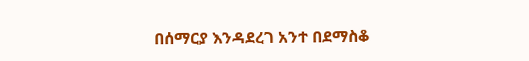በሰማርያ እንዳደረገ አንተ በደማስቆ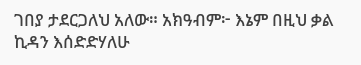ገበያ ታደርጋለህ አለው። አክዓብም፦ እኔም በዚህ ቃል ኪዳን እሰድድሃለሁ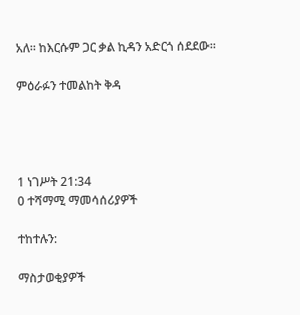አለ። ከእርሱም ጋር ቃል ኪዳን አድርጎ ሰደደው።

ምዕራፉን ተመልከት ቅዳ




1 ነገሥት 21:34
0 ተሻማሚ ማመሳሰሪያዎች

ተከተሉን:

ማስታወቂያዎች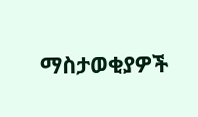ማስታወቂያዎች